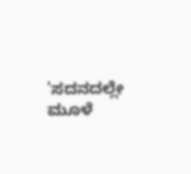'ಸದನದಲ್ಲೇ ಮೂಳೆ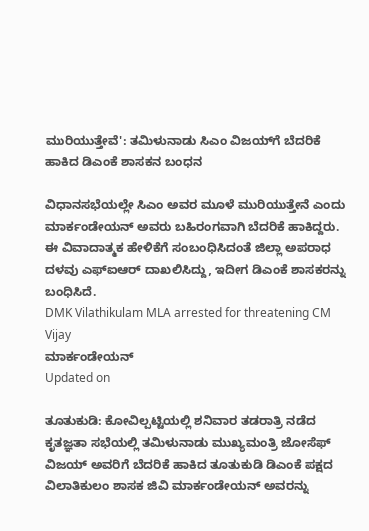ಮುರಿಯುತ್ತೇವೆ': ತಮಿಳುನಾಡು ಸಿಎಂ ವಿಜಯ್‌ಗೆ ಬೆದರಿಕೆ ಹಾಕಿದ ಡಿಎಂಕೆ ಶಾಸಕನ ಬಂಧನ

ವಿಧಾನಸಭೆಯಲ್ಲೇ ಸಿಎಂ ಅವರ ಮೂಳೆ ಮುರಿಯುತ್ತೇನೆ ಎಂದು ಮಾರ್ಕಂಡೇಯನ್ ಅವರು ಬಹಿರಂಗವಾಗಿ ಬೆದರಿಕೆ ಹಾಕಿದ್ದರು. ಈ ವಿವಾದಾತ್ಮಕ ಹೇಳಿಕೆಗೆ ಸಂಬಂಧಿಸಿದಂತೆ ಜಿಲ್ಲಾ ಅಪರಾಧ ದಳವು ಎಫ್ಐಆರ್ ದಾಖಲಿಸಿದ್ದು, ಇದೀಗ ಡಿಎಂಕೆ ಶಾಸಕರನ್ನು ಬಂಧಿಸಿದೆ.
DMK Vilathikulam MLA arrested for threatening CM Vijay
ಮಾರ್ಕಂಡೇಯನ್
Updated on

ತೂತುಕುಡಿ: ಕೋವಿಲ್ಪಟ್ಟಿಯಲ್ಲಿ ಶನಿವಾರ ತಡರಾತ್ರಿ ನಡೆದ ಕೃತಜ್ಞತಾ ಸಭೆಯಲ್ಲಿ ತಮಿಳುನಾಡು ಮುಖ್ಯಮಂತ್ರಿ ಜೋಸೆಫ್ ವಿಜಯ್ ಅವರಿಗೆ ಬೆದರಿಕೆ ಹಾಕಿದ ತೂತುಕುಡಿ ಡಿಎಂಕೆ ಪಕ್ಷದ ವಿಲಾತಿಕುಲಂ ಶಾಸಕ ಜಿವಿ ಮಾರ್ಕಂಡೇಯನ್ ಅವರನ್ನು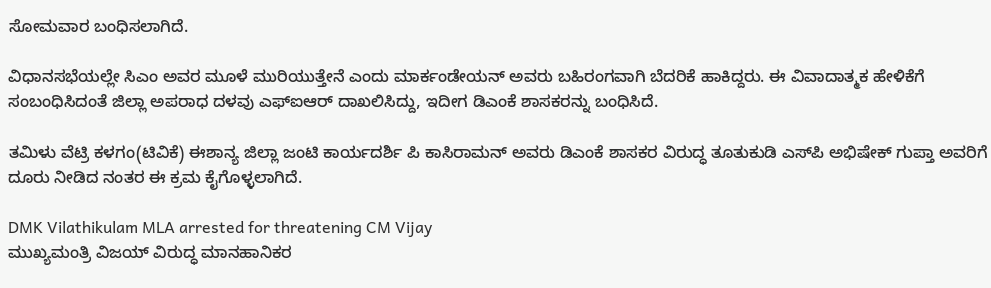ಸೋಮವಾರ ಬಂಧಿಸಲಾಗಿದೆ.

ವಿಧಾನಸಭೆಯಲ್ಲೇ ಸಿಎಂ ಅವರ ಮೂಳೆ ಮುರಿಯುತ್ತೇನೆ ಎಂದು ಮಾರ್ಕಂಡೇಯನ್ ಅವರು ಬಹಿರಂಗವಾಗಿ ಬೆದರಿಕೆ ಹಾಕಿದ್ದರು. ಈ ವಿವಾದಾತ್ಮಕ ಹೇಳಿಕೆಗೆ ಸಂಬಂಧಿಸಿದಂತೆ ಜಿಲ್ಲಾ ಅಪರಾಧ ದಳವು ಎಫ್ಐಆರ್ ದಾಖಲಿಸಿದ್ದು, ಇದೀಗ ಡಿಎಂಕೆ ಶಾಸಕರನ್ನು ಬಂಧಿಸಿದೆ.

ತಮಿಳು ವೆಟ್ರಿ ಕಳಗಂ(ಟಿವಿಕೆ) ಈಶಾನ್ಯ ಜಿಲ್ಲಾ ಜಂಟಿ ಕಾರ್ಯದರ್ಶಿ ಪಿ ಕಾಸಿರಾಮನ್ ಅವರು ಡಿಎಂಕೆ ಶಾಸಕರ ವಿರುದ್ಧ ತೂತುಕುಡಿ ಎಸ್‌ಪಿ ಅಭಿಷೇಕ್ ಗುಪ್ತಾ ಅವರಿಗೆ ದೂರು ನೀಡಿದ ನಂತರ ಈ ಕ್ರಮ ಕೈಗೊಳ್ಳಲಾಗಿದೆ.

DMK Vilathikulam MLA arrested for threatening CM Vijay
ಮುಖ್ಯಮಂತ್ರಿ ವಿಜಯ್ ವಿರುದ್ಧ ಮಾನಹಾನಿಕರ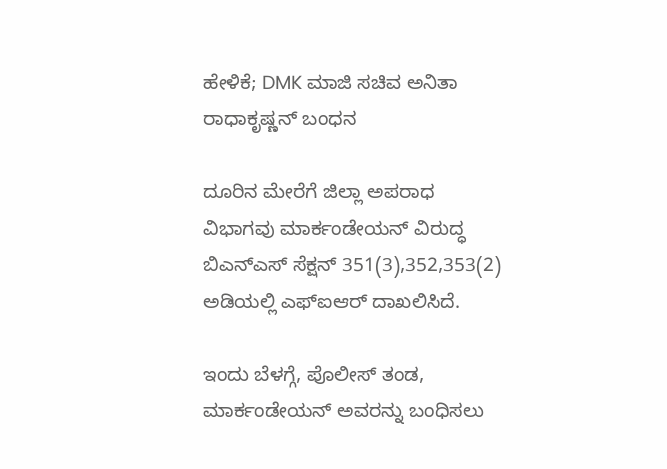ಹೇಳಿಕೆ; DMK ಮಾಜಿ ಸಚಿವ ಅನಿತಾ ರಾಧಾಕೃಷ್ಣನ್ ಬಂಧನ

ದೂರಿನ ಮೇರೆಗೆ ಜಿಲ್ಲಾ ಅಪರಾಧ ವಿಭಾಗವು ಮಾರ್ಕಂಡೇಯನ್ ವಿರುದ್ಧ ಬಿಎನ್‌ಎಸ್ ಸೆಕ್ಷನ್ 351(3),352,353(2) ಅಡಿಯಲ್ಲಿ ಎಫ್‌ಐಆರ್ ದಾಖಲಿಸಿದೆ.

ಇಂದು ಬೆಳಗ್ಗೆ, ಪೊಲೀಸ್ ತಂಡ, ಮಾರ್ಕಂಡೇಯನ್ ಅವರನ್ನು ಬಂಧಿಸಲು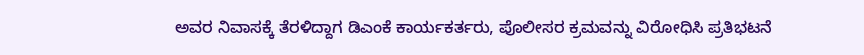ಅವರ ನಿವಾಸಕ್ಕೆ ತೆರಳಿದ್ದಾಗ ಡಿಎಂಕೆ ಕಾರ್ಯಕರ್ತರು, ಪೊಲೀಸರ ಕ್ರಮವನ್ನು ವಿರೋಧಿಸಿ ಪ್ರತಿಭಟನೆ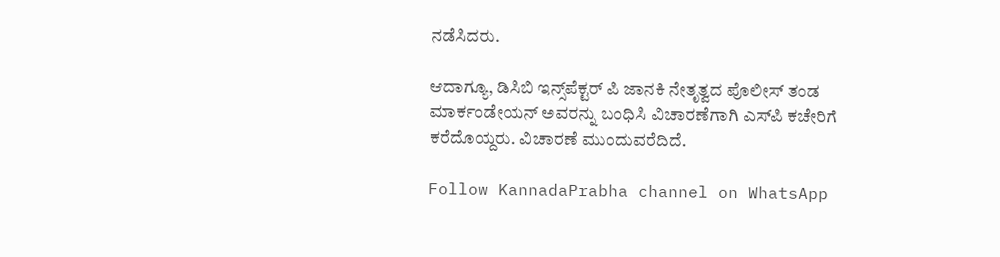ನಡೆಸಿದರು.

ಆದಾಗ್ಯೂ, ಡಿಸಿಬಿ ಇನ್ಸ್‌ಪೆಕ್ಟರ್ ಪಿ ಜಾನಕಿ ನೇತೃತ್ವದ ಪೊಲೀಸ್ ತಂಡ ಮಾರ್ಕಂಡೇಯನ್ ಅವರನ್ನು ಬಂಧಿಸಿ ವಿಚಾರಣೆಗಾಗಿ ಎಸ್‌ಪಿ ಕಚೇರಿಗೆ ಕರೆದೊಯ್ದರು. ವಿಚಾರಣೆ ಮುಂದುವರೆದಿದೆ.

Follow KannadaPrabha channel on WhatsApp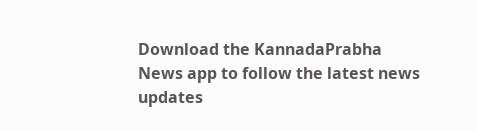Download the KannadaPrabha News app to follow the latest news updates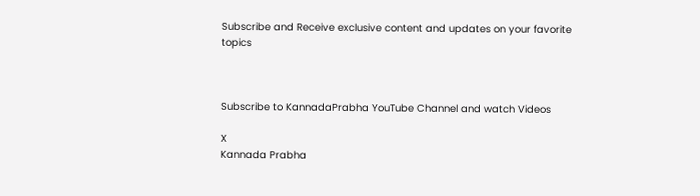Subscribe and Receive exclusive content and updates on your favorite topics



Subscribe to KannadaPrabha YouTube Channel and watch Videos

X
Kannada Prabha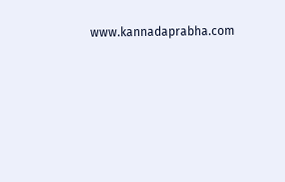www.kannadaprabha.com